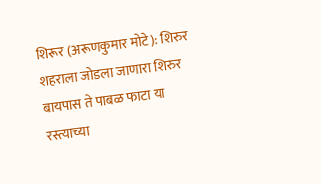शिरूर (अरूणकुमार मोटे): शिरुर शहराला जोडला जाणारा शिरुर बायपास ते पाबळ फाटा या रस्त्याच्या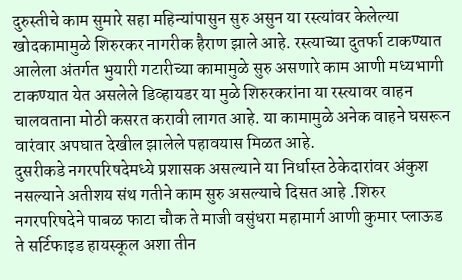दुरुस्तीचे काम सुमारे सहा महिन्यांपासुन सुरु असुन या रस्त्यांवर केलेल्या खोदकामामुळे शिरुरकर नागरीक हैराण झाले आहे. रस्त्याच्या दुतर्फा टाकण्यात आलेला अंतर्गत भुयारी गटारीच्या कामामुळे सुरु असणारे काम आणी मध्यभागी टाकण्यात येत असलेले डिव्हायडर या मुळे शिरुरकरांना या रस्त्यावर वाहन चालवताना मोठी कसरत करावी लागत आहे. या कामामुळे अनेक वाहने घसरून वारंवार अपघात देखील झालेले पहावयास मिळत आहे.
दुसरीकडे नगरपरिषदेमध्ये प्रशासक असल्याने या निर्धास्त ठेकेदारांवर अंकुश नसल्याने अतीशय संथ गतीने काम सुरु असल्याचे दिसत आहे .शिरुर नगरपरिषदेने पाबळ फाटा चौक ते माजी वसुंधरा महामार्ग आणी कुमार प्लाऊड ते सर्टिफाइड हायस्कूल अशा तीन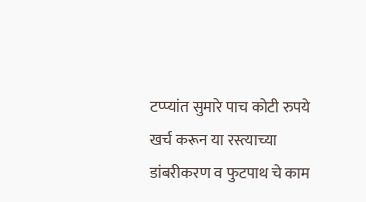टप्प्यांत सुमारे पाच कोटी रुपये खर्च करून या रस्त्याच्या डांबरीकरण व फुटपाथ चे काम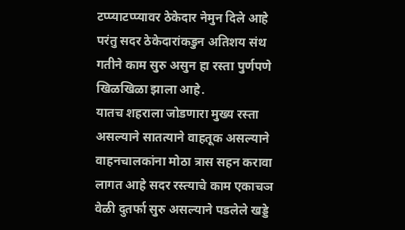टप्प्याटप्प्यावर ठेकेदार नेमुन दिले आहे परंतु सदर ठेकेदारांकडुन अतिशय संथ गतीने काम सुरु असुन हा रस्ता पुर्णपणे खिळखिळा झाला आहे.
यातच शहराला जोडणारा मुख्य रस्ता असल्याने सातत्याने वाहतूक असल्याने वाहनचालकांना मोठा त्रास सहन करावा लागत आहे सदर रस्त्याचे काम एकाचञ वेळी दुतर्फा सुरु असल्याने पडलेले खड्डे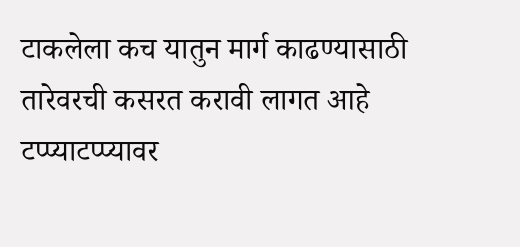टाकलेला कच यातुन मार्ग काढण्यासाठी तारेवरची कसरत करावी लागत आहे टप्प्याटप्प्यावर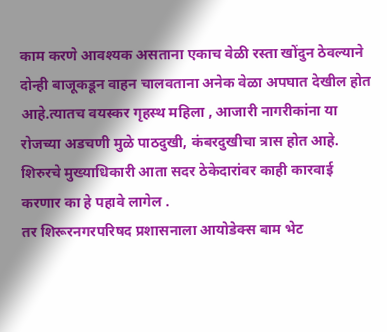काम करणे आवश्यक असताना एकाच वेळी रस्ता खोंदुन ठेवल्याने दोन्ही बाजूकडून वाहन चालवताना अनेक वेळा अपघात देखील होत आहे.त्यातच वयस्कर गृहस्थ महिला , आजारी नागरीकांना या रोजच्या अडचणी मुळे पाठदुखी, कंबरदुखीचा त्रास होत आहे. शिरुरचे मुख्याधिकारी आता सदर ठेकेदारांवर काही कारवाई करणार का हे पहावे लागेल .
तर शिरूरनगरपरिषद प्रशासनाला आयोडेक्स बाम भेट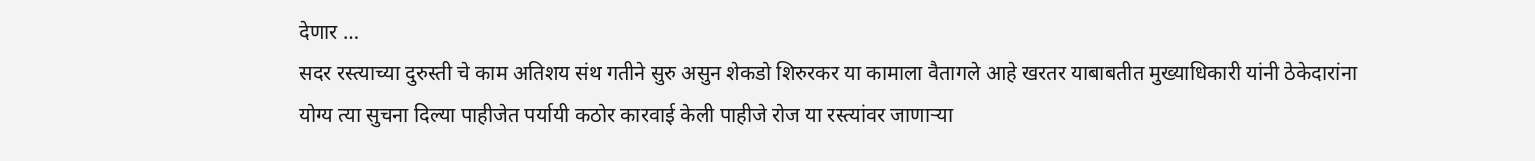देणार …
सदर रस्त्याच्या दुरुस्ती चे काम अतिशय संथ गतीने सुरु असुन शेकडो शिरुरकर या कामाला वैतागले आहे खरतर याबाबतीत मुख्याधिकारी यांनी ठेकेदारांना योग्य त्या सुचना दिल्या पाहीजेत पर्यायी कठोर कारवाई केली पाहीजे रोज या रस्त्यांवर जाणाऱ्या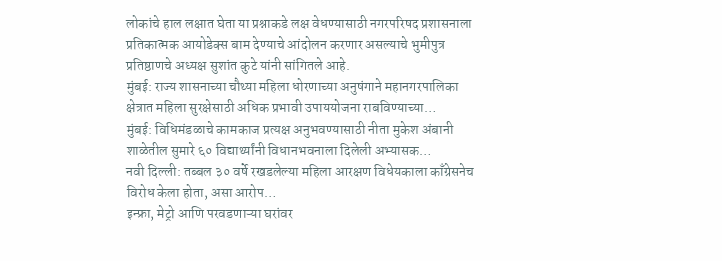लोकांचे हाल लक्षात घेता या प्रश्नाकडे लक्ष वेधण्यासाठी नगरपरिषद प्रशासनाला प्रतिकात्मक आयोडेक्स बाम देण्याचे आंदोलन करणार असल्याचे भुमीपुत्र प्रतिष्ठाणचे अध्यक्ष सुशांत कुटे यांनी सांगितले आहे.
मुंबई: राज्य शासनाच्या चौथ्या महिला धोरणाच्या अनुषंगाने महानगरपालिका क्षेत्रात महिला सुरक्षेसाठी अधिक प्रभावी उपाययोजना राबविण्याच्या…
मुंबई: विधिमंडळाचे कामकाज प्रत्यक्ष अनुभवण्यासाठी नीता मुकेश अंबानी शाळेतील सुमारे ६० विद्यार्थ्यांनी विधानभवनाला दिलेली अभ्यासक…
नवी दिल्ली: तब्बल ३० वर्षे रखडलेल्या महिला आरक्षण विधेयकाला काँग्रेसनेच विरोध केला होता, असा आरोप…
इन्फ्रा, मेट्रो आणि परवडणाऱ्या घरांवर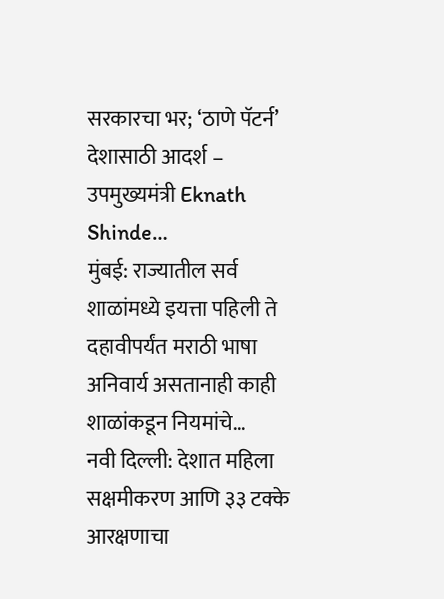सरकारचा भर; ‘ठाणे पॅटर्न’ देशासाठी आदर्श – उपमुख्यमंत्री Eknath Shinde…
मुंबई: राज्यातील सर्व शाळांमध्ये इयत्ता पहिली ते दहावीपर्यंत मराठी भाषा अनिवार्य असतानाही काही शाळांकडून नियमांचे…
नवी दिल्ली: देशात महिला सक्षमीकरण आणि ३३ टक्के आरक्षणाचा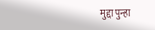मुद्दा पुन्हा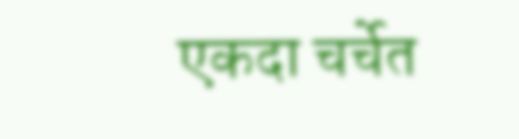एकदा चर्चेत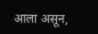आला असून,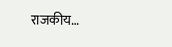राजकीय…